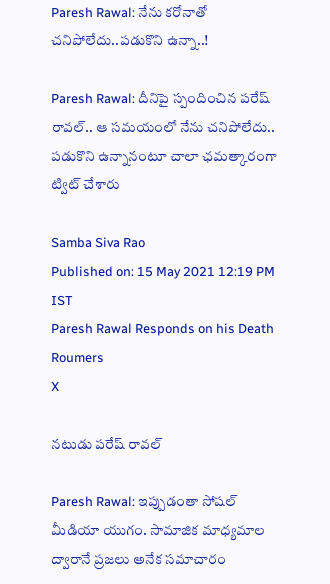Paresh Rawal: నేను కరోనాతో చనిపోలేదు..పడుకొని ఉన్నా..!

Paresh Rawal: దీనిపై స్పందించిన పరేష్ రావల్.. ఆ సమయంలో నేను చనిపోలేదు.. పడుకొని ఉన్నానంటూ చాలా ఛమత్కారంగా ట్విట్ చేశారు

Samba Siva Rao
Published on: 15 May 2021 12:19 PM IST
Paresh Rawal Responds on his Death Roumers
X

నటుడు పరేష్ రావల్

Paresh Rawal: ఇప్పుడంతా సోష‌ల్ మీడియా యుగం. సామాజిక మాధ్య‌మాల ద్వారానే ప్ర‌జ‌లు అనేక‌ స‌మాచారం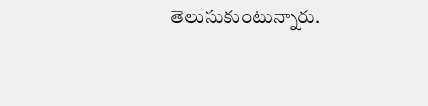తెలుసుకుంటున్నారు.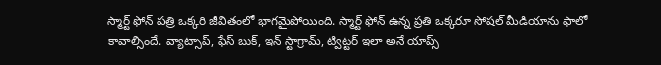స్మార్ట్ ఫోన్ ప‌త్రి ఒక్క‌రి జీవితంలో భాగ‌మైపోయింది. స్మార్ట్ ఫోన్ ఉన్న ప్ర‌తి ఒక్క‌రూ సోష‌ల్ మీడియాను ఫాలో కావాల్సిందే. వ్యాట్సాప్, ఫేస్ బుక్, ఇన్ స్టాగ్రామ్, ట్విట్ట‌ర్ ఇలా అనే యాప్స్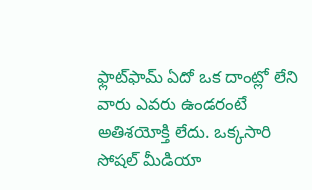ఫ్లాట్‌ఫామ్‌ ఏదో ఒక దాంట్లో లేని వారు ఎవరు ఉండరంటే అతిశయోక్తి లేదు. ఒక్కసారి సోషల్ మీడియా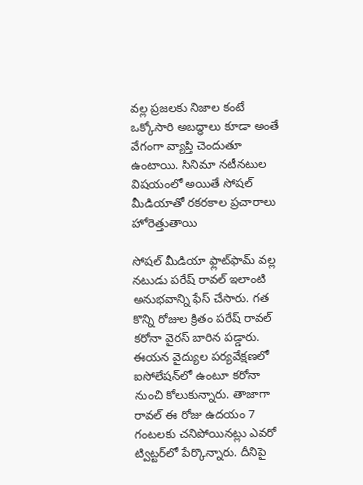వల్ల ప్రజలకు నిజాల కంటే ఒక్కోసారి అబద్ధాలు కూడా అంతే వేగంగా వ్యాప్తి చెందుతూ ఉంటాయి. సినిమా నటీన‌టుల విష‌యంలో అయితే సోష‌ల్ మీడియాతో ర‌క‌ర‌కాల ప్ర‌చారాలు హోరెత్తుతాయి

సోషల్ మీడియా ఫ్లాట్‌ఫామ్ వల్ల న‌టుడు పరేష్ రావల్ ఇలాంటి అనుభవాన్ని ఫేస్ చేసారు. గ‌త కొన్ని రోజుల క్రితం పరేష్ రావల్ కరోనా వైర‌స్ బారిన ప‌డ్డారు. ఈయన వైద్యుల పర్యవేక్షణలో ఐసోలేషన్‌లో ఉంటూ కరోనా నుంచి కోలుకున్నారు. తాజాగా రావల్ ఈ రోజు ఉదయం 7 గంటలకు చనిపోయినట్లు ఎవరో ట్విట్టర్‌లో పేర్కొన్నారు. దీనిపై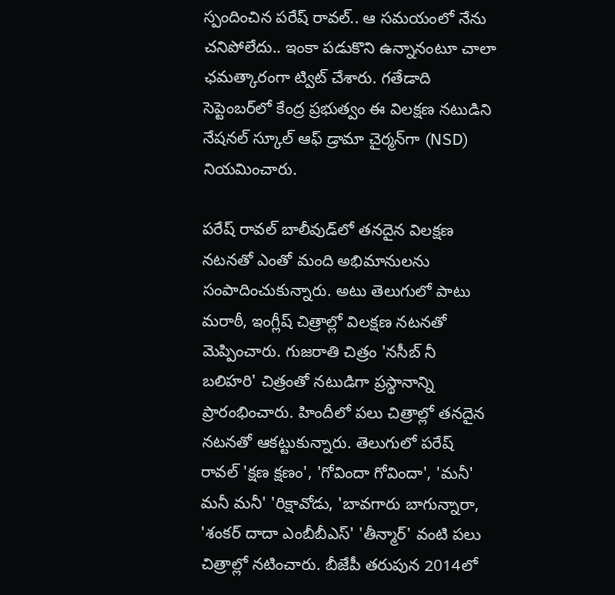స్పందించిన పరేష్ రావల్.. ఆ సమయంలో నేను చనిపోలేదు.. ఇంకా పడుకొని ఉన్నానంటూ చాలా ఛమత్కారంగా ట్విట్ చేశారు. గతేడాది సెప్టెంబర్‌లో కేంద్ర ప్రభుత్వం ఈ విలక్షణ నటుడిని నేషనల్ స్కూల్ ఆఫ్ డ్రామా చైర్మన్‌గా (NSD) నియమించారు.

ప‌రేష్ రావల్ బాలీవుడ్‌లో తనదైన విలక్షణ నటనతో ఎంతో మంది అభిమానులను సంపాదించుకున్నారు. అటు తెలుగులో పాటు మరాఠీ, ఇంగ్లీష్ చిత్రాల్లో విలక్షణ నటనతో మెప్పించారు. గుజరాతి చిత్రం 'నసీబ్ నీ బలిహరి' చిత్రంతో నటుడిగా ప్రస్థానాన్ని ప్రారంభించారు. హిందీలో పలు చిత్రాల్లో తనదైన నటనతో ఆకట్టుకున్నారు. తెలుగులో పరేష్ రావల్ 'క్షణ క్షణం', 'గోవిందా గోవిందా', 'మనీ' మనీ మనీ' 'రిక్షావోడు, 'బావగారు బాగున్నారా, 'శంకర్ దాదా ఎంబీబీఎస్' 'తీన్మార్' వంటి పలు చిత్రాల్లో నటించారు. బీజేపీ తరుపున 2014లో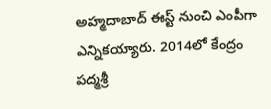అహ్మదాబాద్ ఈస్ట్ నుంచి ఎంపీగా ఎన్నికయ్యారు. 2014లో కేంద్రం పద్మశ్రీ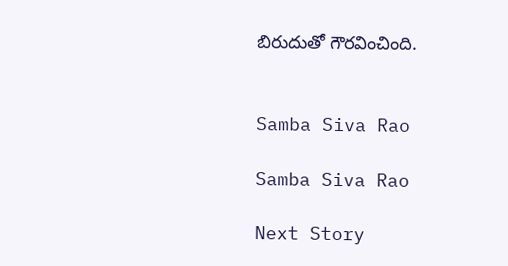బిరుదుతో గౌరవించింది.


Samba Siva Rao

Samba Siva Rao

Next Story